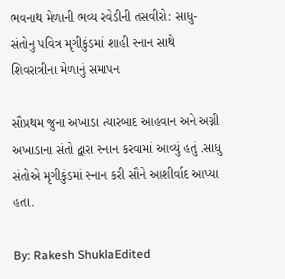ભવનાથ મેળાની ભવ્ય રવેડીની તસવીરો: સાધુ-સંતોનુ પવિત્ર મૃગીકુંડમાં શાહી સ્નાન સાથે શિવરાત્રીના મેળાનું સમાપન

સૌપ્રથમ જુના અખાડા ત્યારબાદ આહવાન અને અગ્ની અખાડાના સંતો દ્વારા સ્નાન કરવામાં આવ્યું હતું .સાધુ સંતોએ મૃગીકુંડમાં સ્નાન કરી સૌને આશીર્વાદ આપ્યા હતા.

By: Rakesh ShuklaEdited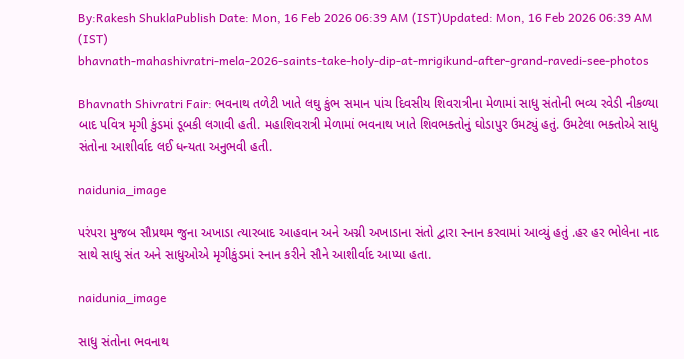By:Rakesh ShuklaPublish Date: Mon, 16 Feb 2026 06:39 AM (IST)Updated: Mon, 16 Feb 2026 06:39 AM (IST)
bhavnath-mahashivratri-mela-2026-saints-take-holy-dip-at-mrigikund-after-grand-ravedi-see-photos

Bhavnath Shivratri Fair: ભવનાથ તળેટી ખાતે લઘુ કુંભ સમાન પાંચ દિવસીય શિવરાત્રીના મેળામાં સાધુ સંતોની ભવ્ય રવેડી નીકળ્યા બાદ પવિત્ર મૃગી કુંડમાં ડૂબકી લગાવી હતી. મહાશિવરાત્રી મેળામાં ભવનાથ ખાતે શિવભક્તોનું ઘોડાપુર ઉમટ્યું હતું. ઉમટેલા ભક્તોએ સાધુ સંતોના આશીર્વાદ લઈ ધન્યતા અનુભવી હતી.

naidunia_image

પરંપરા મુજબ સૌપ્રથમ જુના અખાડા ત્યારબાદ આહવાન અને અગ્ની અખાડાના સંતો દ્વારા સ્નાન કરવામાં આવ્યું હતું .હર હર ભોલેના નાદ સાથે સાધુ સંત અને સાધુઓએ મૃગીકુંડમાં સ્નાન કરીને સૌને આશીર્વાદ આપ્યા હતા.

naidunia_image

સાધુ સંતોના ભવનાથ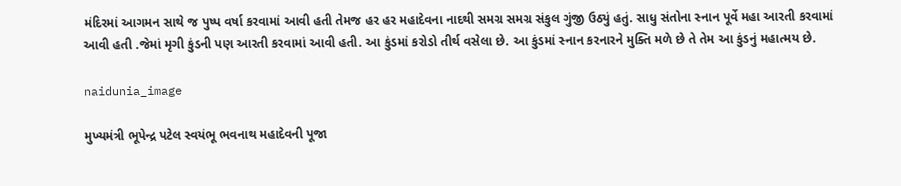મંદિરમાં આગમન સાથે જ પુષ્પ વર્ષા કરવામાં આવી હતી તેમજ હર હર મહાદેવના નાદથી સમગ્ર સમગ્ર સંકુલ ગુંજી ઉઠ્યું હતું. સાધુ સંતોના સ્નાન પૂર્વે મહા આરતી કરવામાં આવી હતી .જેમાં મૃગી કુંડની પણ આરતી કરવામાં આવી હતી. આ કુંડમાં કરોડો તીર્થ વસેલા છે. આ કુંડમાં સ્નાન કરનારને મુક્તિ મળે છે તે તેમ આ કુંડનું મહાત્મય છે.

naidunia_image

મુખ્યમંત્રી ભૂપેન્દ્ર પટેલ સ્વયંભૂ ભવનાથ મહાદેવની પૂજા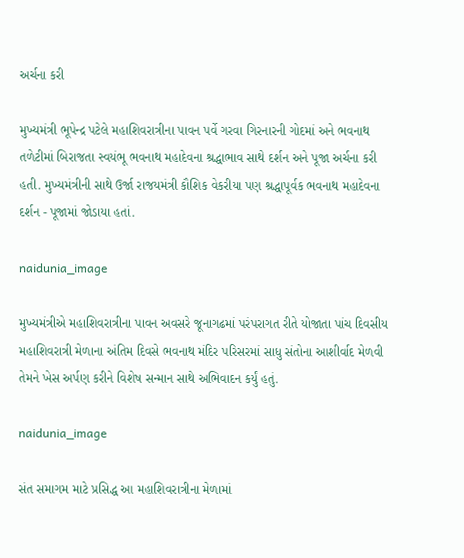અર્ચના કરી

મુખ્યમંત્રી ભૂપેન્દ્ર પટેલે મહાશિવરાત્રીના પાવન પર્વે ગરવા ગિરનારની ગોદમાં અને ભવનાથ તળેટીમાં બિરાજતા સ્વયંભૂ ભવનાથ મહાદેવના શ્રદ્ધાભાવ સાથે દર્શન અને પૂજા અર્ચના કરી હતી. મુખ્યમંત્રીની સાથે ઉર્જા રાજયમંત્રી કૌશિક વેકરીયા પણ શ્રદ્ધાપૂર્વક ભવનાથ મહાદેવના દર્શન - પૂજામાં જોડાયા હતાં.

naidunia_image

મુખ્યમંત્રીએ મહાશિવરાત્રીના પાવન અવસરે જૂનાગઢમાં પરંપરાગત રીતે યોજાતા પાંચ દિવસીય મહાશિવરાત્રી મેળાના અંતિમ દિવસે ભવનાથ મંદિર પરિસરમાં સાધુ સંતોના આશીર્વાદ મેળવી તેમને ખેસ અર્પણ કરીને વિશેષ સન્માન સાથે અભિવાદન કર્યું હતું.

naidunia_image

સંત સમાગમ માટે પ્રસિદ્ધ આ મહાશિવરાત્રીના મેળામાં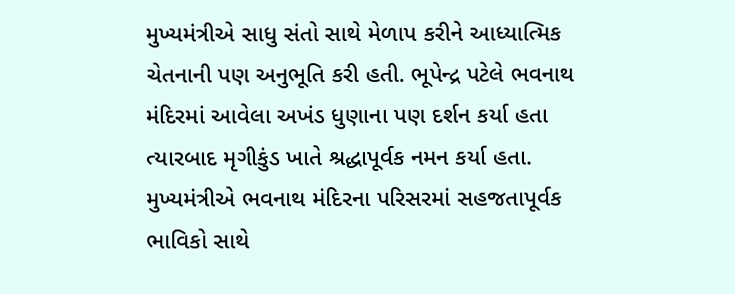મુખ્યમંત્રીએ સાધુ સંતો સાથે મેળાપ કરીને આધ્યાત્મિક ચેતનાની પણ અનુભૂતિ કરી હતી. ભૂપેન્દ્ર પટેલે ભવનાથ મંદિરમાં આવેલા અખંડ ધુણાના પણ દર્શન કર્યા હતા ત્યારબાદ મૃગીકુંડ ખાતે શ્રદ્ધાપૂર્વક નમન કર્યા હતા. મુખ્યમંત્રીએ ભવનાથ મંદિરના પરિસરમાં સહજતાપૂર્વક ભાવિકો સાથે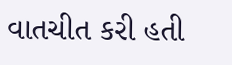વાતચીત કરી હતી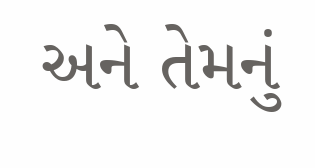અને તેમનું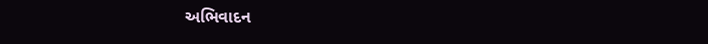અભિવાદન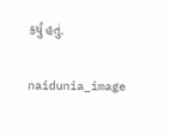કર્યું હતું.

naidunia_image